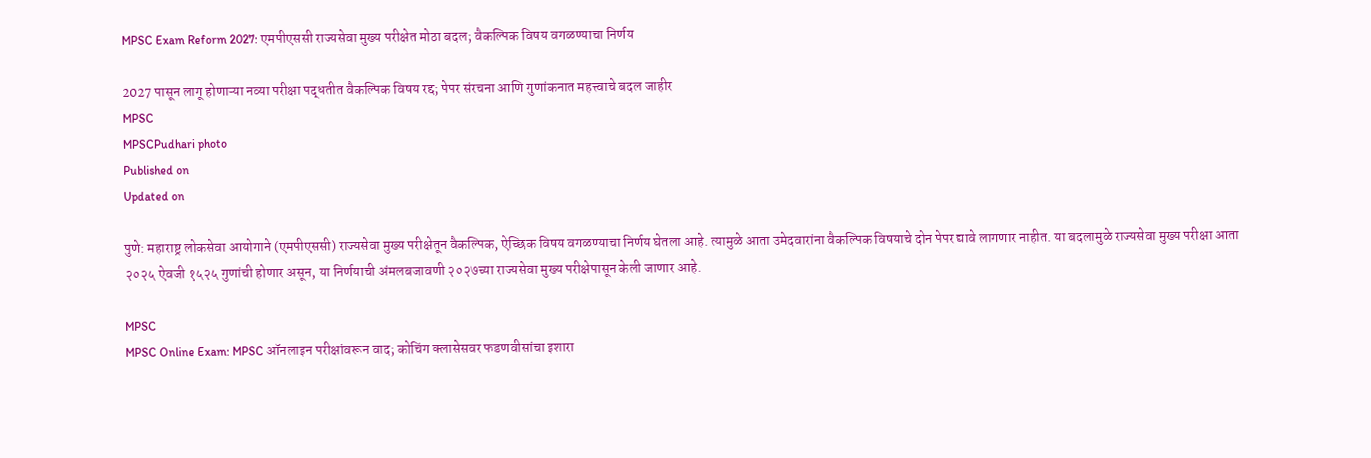MPSC Exam Reform 2027: एमपीएससी राज्यसेवा मुख्य परीक्षेत मोठा बदल; वैकल्पिक विषय वगळण्याचा निर्णय

2027 पासून लागू होणाऱ्या नव्या परीक्षा पद्धतीत वैकल्पिक विषय रद्द; पेपर संरचना आणि गुणांकनात महत्त्वाचे बदल जाहीर
MPSC
MPSCPudhari photo
Published on
Updated on

पुणे: महाराष्ट्र लोकसेवा आयोगाने (एमपीएससी) राज्यसेवा मुख्य परीक्षेतून वैकल्पिक, ऐच्छिक विषय वगळण्याचा निर्णय घेतला आहे. त्यामुळे आता उमेदवारांना वैकल्पिक विषयाचे दोन पेपर द्यावे लागणार नाहीत. या बदलामुळे राज्यसेवा मुख्य परीक्षा आता २०२५ ऐवजी १५२५ गुणांची होणार असून, या निर्णयाची अंमलबजावणी २०२७च्या राज्यसेवा मुख्य परीक्षेपासून केली जाणार आहे.

MPSC
MPSC Online Exam: MPSC ऑनलाइन परीक्षांवरून वाद; कोचिंग क्लासेसवर फडणवीसांचा इशारा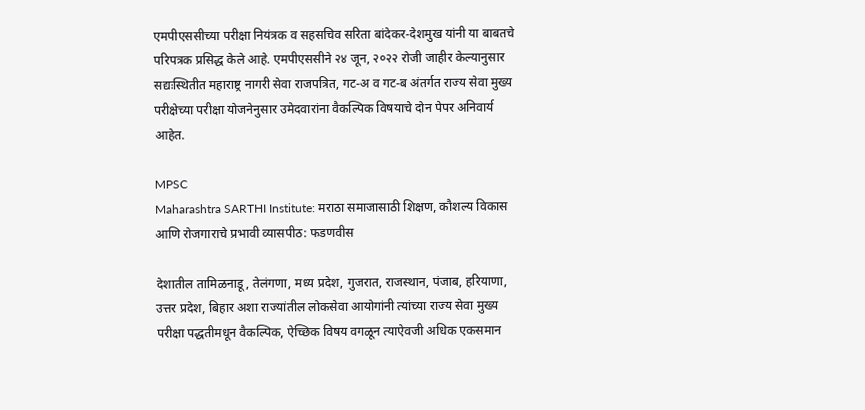एमपीएससीच्या परीक्षा नियंत्रक व सहसचिव सरिता बांदेकर-देशमुख यांनी या बाबतचे परिपत्रक प्रसिद्ध केले आहे. एमपीएससीने २४ जून, २०२२ रोजी जाहीर केल्यानुसार सद्यःस्थितीत महाराष्ट्र नागरी सेवा राजपत्रित, गट-अ व गट-ब अंतर्गत राज्य सेवा मुख्य परीक्षेच्या परीक्षा योजनेनुसार उमेदवारांना वैकल्पिक विषयाचे दोन पेपर अनिवार्य आहेत.

MPSC
Maharashtra SARTHI Institute: मराठा समाजासाठी शिक्षण, कौशल्य विकास आणि रोजगाराचे प्रभावी व्यासपीठ: फडणवीस

देशातील तामिळनाडू, तेलंगणा, मध्य प्रदेश, गुजरात, राजस्थान, पंजाब, हरियाणा, उत्तर प्रदेश, बिहार अशा राज्यांतील लोकसेवा आयोगांनी त्यांच्या राज्य सेवा मुख्य परीक्षा पद्धतीमधून वैकल्पिक, ऐच्छिक विषय वगळून त्याऐवजी अधिक एकसमान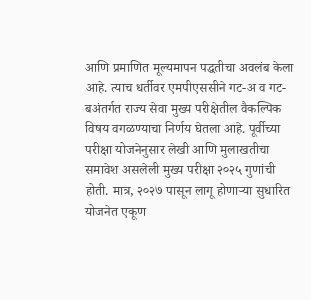आणि प्रमाणित मूल्यमापन पद्धतीचा अवलंब केला आहे. त्याच धर्तीवर एमपीएससीने गट-अ व गट-बअंतर्गत राज्य सेवा मुख्य परीक्षेतील वैकल्पिक विषय वगळण्याचा निर्णय घेतला आहे. पूर्वीच्या परीक्षा योजनेनुसार लेखी आणि मुलाखतीचा समावेश असलेली मुख्य परीक्षा २०२५ गुणांची होती. मात्र, २०२७ पासून लागू होणाऱ्या सुधारित योजनेत एकूण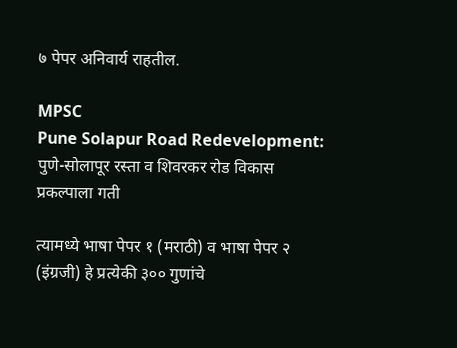७ पेपर अनिवार्य राहतील.

MPSC
Pune Solapur Road Redevelopment: पुणे-सोलापूर रस्ता व शिवरकर रोड विकास प्रकल्पाला गती

त्यामध्ये भाषा पेपर १ (मराठी) व भाषा पेपर २ (इंग्रजी) हे प्रत्येकी ३०० गुणांचे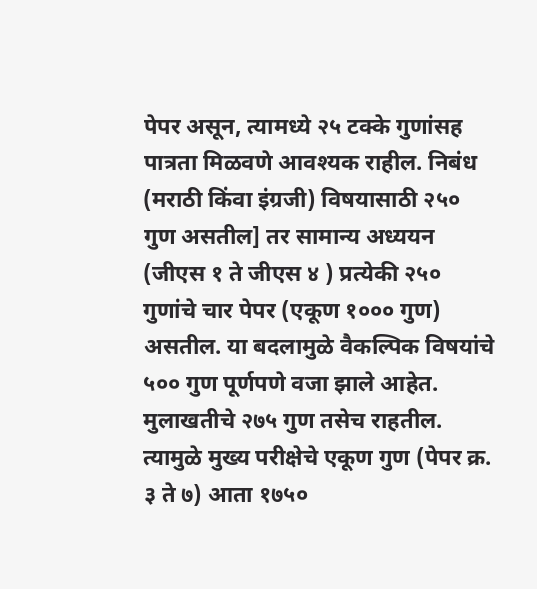पेपर असून, त्यामध्ये २५ टक्के गुणांसह पात्रता मिळवणे आवश्यक राहील. निबंध (मराठी किंवा इंग्रजी) विषयासाठी २५० गुण असतील] तर सामान्य अध्ययन (जीएस १ ते जीएस ४ ) प्रत्येकी २५० गुणांचे चार पेपर (एकूण १००० गुण) असतील. या बदलामुळे वैकल्पिक विषयांचे ५०० गुण पूर्णपणे वजा झाले आहेत. मुलाखतीचे २७५ गुण तसेच राहतील. त्यामुळे मुख्य परीक्षेचे एकूण गुण (पेपर क्र. ३ ते ७) आता १७५०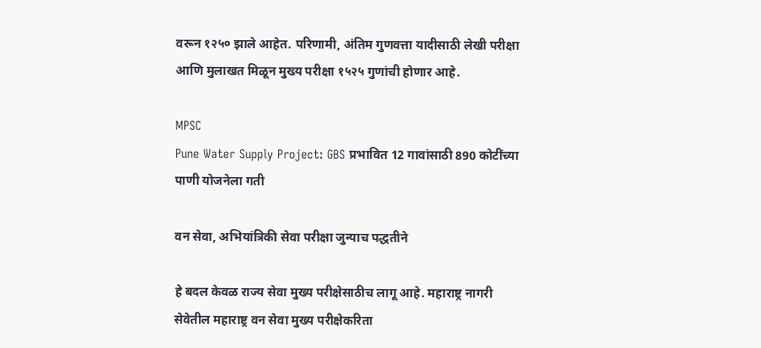वरून १२५० झाले आहेत. परिणामी, अंतिम गुणवत्ता यादीसाठी लेखी परीक्षा आणि मुलाखत मिळून मुख्य परीक्षा १५२५ गुणांची होणार आहे.

MPSC
Pune Water Supply Project: GBS प्रभावित 12 गावांसाठी 890 कोटींच्या पाणी योजनेला गती

वन सेवा, अभियांत्रिकी सेवा परीक्षा जुन्याच पद्धतीने

हे बदल केवळ राज्य सेवा मुख्य परीक्षेसाठीच लागू आहे. महाराष्ट्र नागरी सेवेतील महाराष्ट्र वन सेवा मुख्य परीक्षेकरिता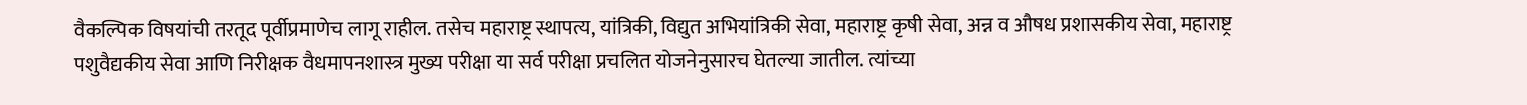वैकल्पिक विषयांची तरतूद पूर्वीप्रमाणेच लागू राहील. तसेच महाराष्ट्र स्थापत्य, यांत्रिकी, विद्युत अभियांत्रिकी सेवा, महाराष्ट्र कृषी सेवा, अन्न व औषध प्रशासकीय सेवा, महाराष्ट्र पशुवैद्यकीय सेवा आणि निरीक्षक वैधमापनशास्त्र मुख्य परीक्षा या सर्व परीक्षा प्रचलित योजनेनुसारच घेतल्या जातील. त्यांच्या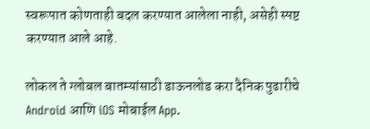स्वरूपात कोणताही बदल करण्यात आलेला नाही, असेही स्पष्ट करण्यात आले आहे.

लोकल ते ग्लोबल बातम्यांसाठी डाऊनलोड करा दैनिक पुढारीचे Android आणि iOS मोबाईल App.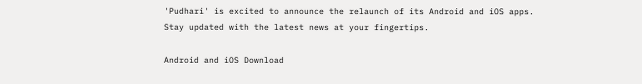'Pudhari' is excited to announce the relaunch of its Android and iOS apps. Stay updated with the latest news at your fingertips.

Android and iOS Download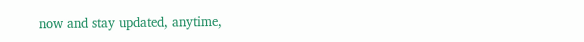now and stay updated, anytime,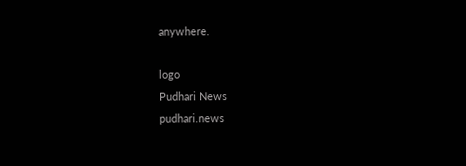anywhere.

logo
Pudhari News
pudhari.news